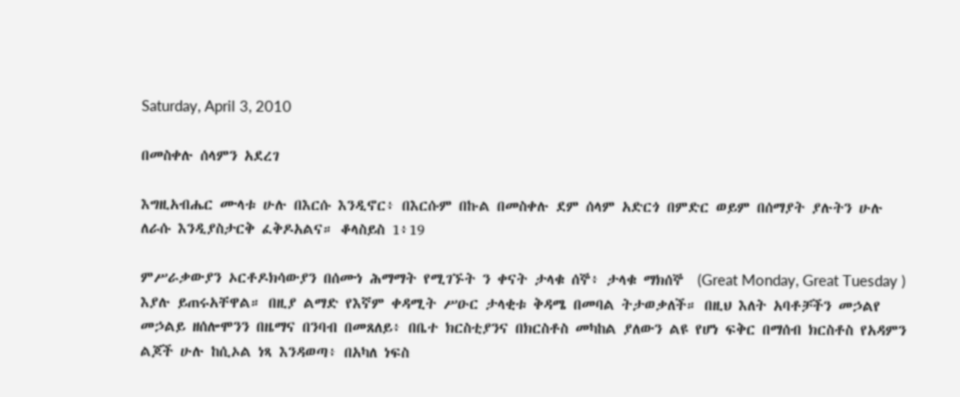Saturday, April 3, 2010

በመስቀሉ ሰላምን አደረገ

እግዚአብሔር ሙላቱ ሁሉ በእርሱ እንዲኖር፥ በእርሱም በኩል በመስቀሉ ደም ሰላም አድርጎ በምድር ወይም በሰማያት ያሉትን ሁሉ ለራሱ እንዲያስታርቅ ፈቅዶአልና። ቆላስይስ 1፥19

ምሥራቃውያን ኦርቶዶክሳውያን በሰሙነ ሕማማት የሚገኙት ን ቀናት ታላቁ ሰኞ፥ ታላቁ ማክሰኞ  (Great Monday, Great Tuesday ) እያሉ ይጠሩአቸዋል። በዚያ ልማድ የእኛም ቀዳሚት ሥዑር ታላቂቱ ቅዳሜ በመባል ትታወቃለች። በዚህ እለት አባቶቻችን መኃልየ መኃልይ ዘሰሎሞንን በዜማና በንባብ በመጸለይ፥ በቤተ ክርስቲያንና በክርስቶስ መካከል ያለውን ልዩ የሆነ ፍቅር በማሰብ ክርስቶስ የአዳምን ልጆች ሁሉ ከሲኦል ነጻ እንዳወጣ፥ በአካለ ነፍስ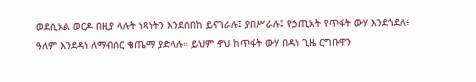ወደሲኦል ወርዶ በዚያ ላሉት ነጻነትን እንደሰበከ ይናገራሉ፤ ያበሥራሉ፤ የኃጢአት የጥፋት ውሃ እንደጎደለ፥ ዓለም እንደዳነ ለማብሰር ቄጤማ ያድላሉ። ይህም ኖህ ከጥፋት ውሃ በዳነ ጊዜ ርግቡዋን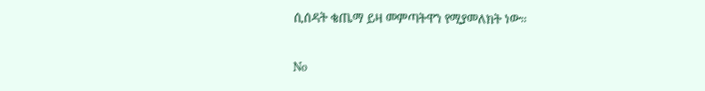ሲሰዳት ቄጤማ ይዛ መምጣትዋን የሚያመለክት ነው።

No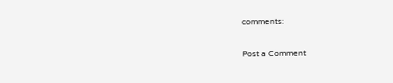comments:

Post a Comment